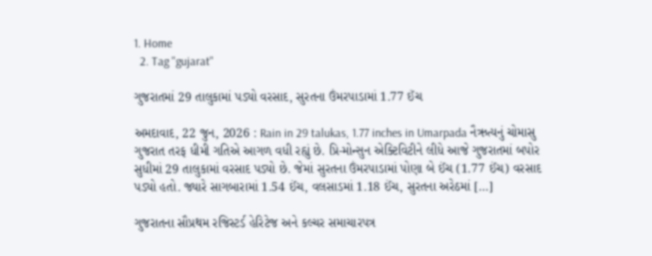1. Home
  2. Tag "gujarat"

ગુજરાતમાં 29 તાલુકામાં પડ્યો વરસાદ, સુરતના ઉંમરપાડામાં 1.77 ઈંચ

અમદાવાદ, 22 જુન, 2026 : Rain in 29 talukas, 1.77 inches in Umarpada નૈઋત્યનું ચોમાસુ ગુજરાત તરફ ધીમી ગતિએ આગળ વધી રહ્યું છે. પ્રિ-મોન્સુન એક્ટિવિટીને લીધે આજે ગુજરાતમાં બપોર સુધીમાં 29 તાલુકામાં વરસાદ પડ્યો છે. જેમાં સુરતના ઉંમરપાડામાં પોણા બે ઈંચ (1.77 ઈંચ) વરસાદ પડ્યો હતો. જ્યારે સાગબારામાં 1.54 ઈંચ, વલસાડમાં 1.18 ઈંચ, સુરતના અરેઠમાં […]

ગુજરાતના સૌપ્રથમ રજિસ્ટર્ડ હેરિટેજ અને કલ્ચર સમાચારપત્ર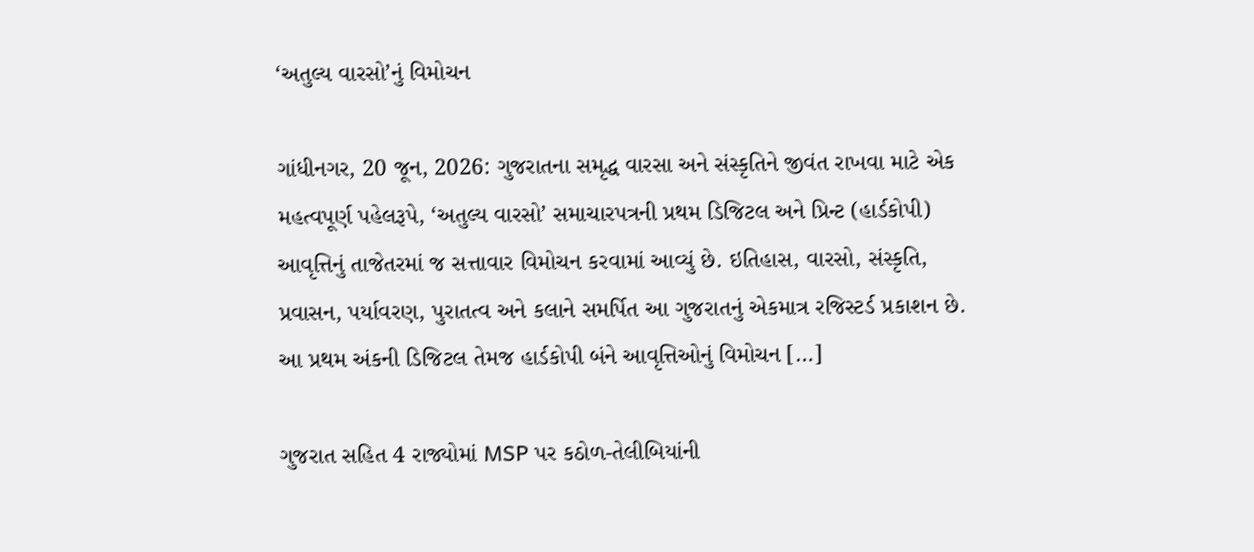‘અતુલ્ય વારસો’નું વિમોચન

ગાંધીનગર, 20 જૂન, 2026: ગુજરાતના સમૃદ્ધ વારસા અને સંસ્કૃતિને જીવંત રાખવા માટે એક મહત્વપૂર્ણ પહેલરૂપે, ‘અતુલ્ય વારસો’ સમાચારપત્રની પ્રથમ ડિજિટલ અને પ્રિન્ટ (હાર્ડકોપી) આવૃત્તિનું તાજેતરમાં જ સત્તાવાર વિમોચન કરવામાં આવ્યું છે. ઇતિહાસ, વારસો, સંસ્કૃતિ, પ્રવાસન, પર્યાવરણ, પુરાતત્વ અને કલાને સમર્પિત આ ગુજરાતનું એકમાત્ર રજિસ્ટર્ડ પ્રકાશન છે. આ પ્રથમ અંકની ડિજિટલ તેમજ હાર્ડકોપી બંને આવૃત્તિઓનું વિમોચન […]

ગુજરાત સહિત 4 રાજ્યોમાં MSP પર કઠોળ-તેલીબિયાંની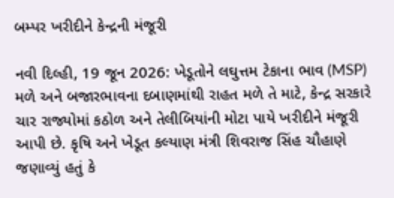બમ્પર ખરીદીને કેન્દ્રની મંજૂરી

નવી દિલ્હી, 19 જૂન 2026: ખેડૂતોને લઘુત્તમ ટેકાના ભાવ (MSP) મળે અને બજારભાવના દબાણમાંથી રાહત મળે તે માટે, કેન્દ્ર સરકારે ચાર રાજ્યોમાં કઠોળ અને તેલીબિયાંની મોટા પાયે ખરીદીને મંજૂરી આપી છે. કૃષિ અને ખેડૂત કલ્યાણ મંત્રી શિવરાજ સિંહ ચૌહાણે જણાવ્યું હતું કે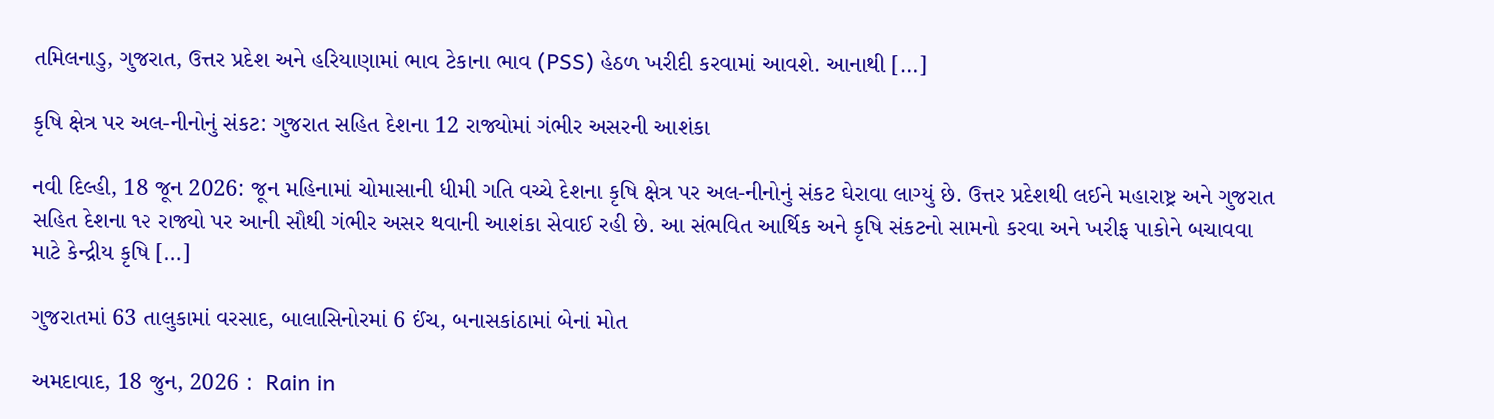તમિલનાડુ, ગુજરાત, ઉત્તર પ્રદેશ અને હરિયાણામાં ભાવ ટેકાના ભાવ (PSS) હેઠળ ખરીદી કરવામાં આવશે. આનાથી […]

કૃષિ ક્ષેત્ર પર અલ-નીનોનું સંકટ: ગુજરાત સહિત દેશના 12 રાજ્યોમાં ગંભીર અસરની આશંકા

નવી દિલ્હી, 18 જૂન 2026: જૂન મહિનામાં ચોમાસાની ધીમી ગતિ વચ્ચે દેશના કૃષિ ક્ષેત્ર પર અલ-નીનોનું સંકટ ઘેરાવા લાગ્યું છે. ઉત્તર પ્રદેશથી લઈને મહારાષ્ટ્ર અને ગુજરાત સહિત દેશના ૧૨ રાજ્યો પર આની સૌથી ગંભીર અસર થવાની આશંકા સેવાઈ રહી છે. આ સંભવિત આર્થિક અને કૃષિ સંકટનો સામનો કરવા અને ખરીફ પાકોને બચાવવા માટે કેન્દ્રીય કૃષિ […]

ગુજરાતમાં 63 તાલુકામાં વરસાદ, બાલાસિનોરમાં 6 ઈંચ, બનાસકાંઠામાં બેનાં મોત

અમદાવાદ, 18 જુન, 2026 :  Rain in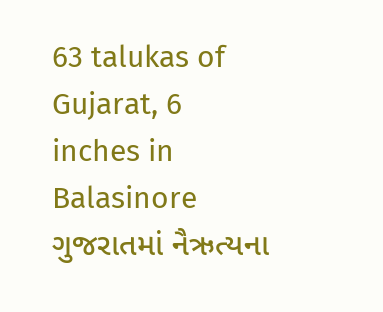63 talukas of Gujarat, 6 inches in Balasinore ગુજરાતમાં નૈઋત્યના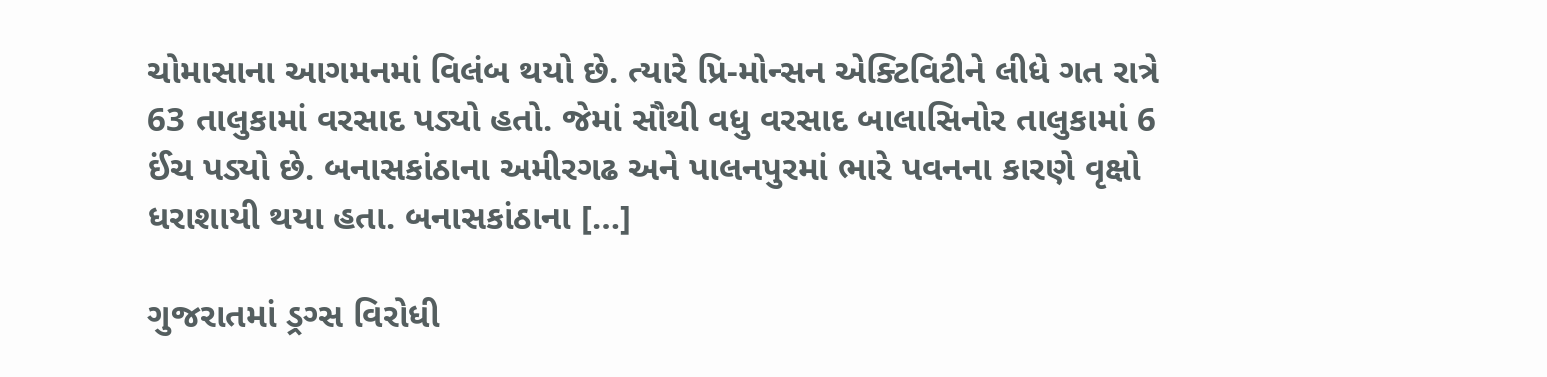ચોમાસાના આગમનમાં વિલંબ થયો છે. ત્યારે પ્રિ-મોન્સન એક્ટિવિટીને લીધે ગત રાત્રે 63 તાલુકામાં વરસાદ પડ્યો હતો. જેમાં સૌથી વધુ વરસાદ બાલાસિનોર તાલુકામાં 6 ઈંચ પડ્યો છે. બનાસકાંઠાના અમીરગઢ અને પાલનપુરમાં ભારે પવનના કારણે વૃક્ષો ધરાશાયી થયા હતા. બનાસકાંઠાના […]

ગુજરાતમાં ડ્રગ્સ વિરોધી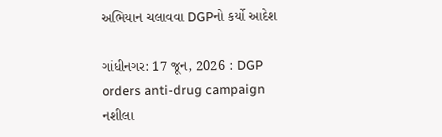અભિયાન ચલાવવા DGPનો કર્યો આદેશ

ગાંધીનગર: 17 જૂન, 2026 : DGP orders anti-drug campaign નશીલા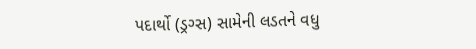પદાર્થો (ડ્રગ્સ) સામેની લડતને વધુ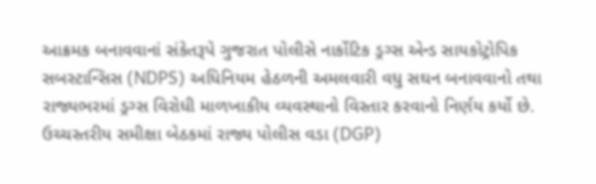આક્રમક બનાવવાનાં સંકેતરૂપે ગુજરાત પોલીસે નાર્કોટિક ડ્રગ્સ એન્ડ સાયકોટ્રોપિક સબસ્ટાન્સિસ (NDPS) અધિનિયમ હેઠળની અમલવારી વધુ સઘન બનાવવાનો તથા રાજ્યભરમાં ડ્રગ્સ વિરોધી માળખાકીય વ્યવસ્થાનો વિસ્તાર કરવાનો નિર્ણય કર્યો છે. ઉચ્ચસ્તરીય સમીક્ષા બેઠકમાં રાજ્ય પોલીસ વડા (DGP)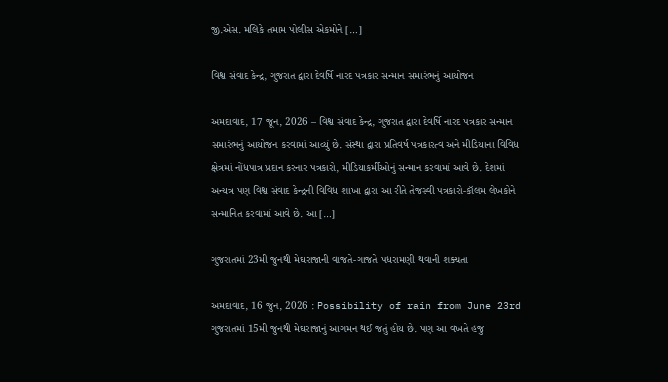જી.એસ. મલિકે તમામ પોલીસ એકમોને […]

વિશ્વ સંવાદ કેન્દ્ર, ગુજરાત દ્વારા દેવર્ષિ નારદ પત્રકાર સન્માન સમારંભનું આયોજન

અમદાવાદ, 17 જૂન, 2026 – વિશ્વ સંવાદ કેન્દ્ર, ગુજરાત દ્વારા દેવર્ષિ નારદ પત્રકાર સન્માન સમારંભનું આયોજન કરવામાં આવ્યું છે. સંસ્થા દ્વારા પ્રતિવર્ષ પત્રકારત્વ અને મીડિયાના વિવિધ ક્ષેત્રમાં નોંધપાત્ર પ્રદાન કરનાર પત્રકારો, મીડિયાકર્મીઓનું સન્માન કરવામાં આવે છે. દેશમાં અન્યત્ર પણ વિશ્વ સંવાદ કેન્દ્રની વિવિધ શાખા દ્વારા આ રીતે તેજસ્વી પત્રકારો-કૉલમ લેખકોને સન્માનિત કરવામાં આવે છે. આ […]

ગુજરાતમાં 23મી જુનથી મેઘરાજાની વાજતે-ગાજતે પધરામણી થવાની શક્યતા

અમદાવાદ, 16 જુન, 2026 : Possibility of rain from June 23rd  ગુજરાતમાં 15મી જુનથી મેઘરાજાનું આગમન થઈ જતું હોય છે. પણ આ વખતે હજુ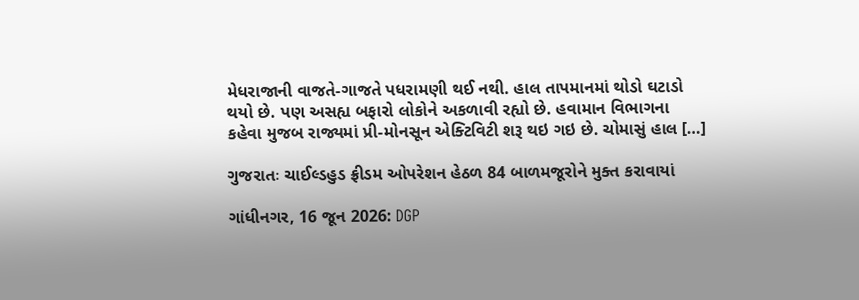મેધરાજાની વાજતે-ગાજતે પધરામણી થઈ નથી. હાલ તાપમાનમાં થોડો ઘટાડો થયો છે. પણ અસહ્ય બફારો લોકોને અકળાવી રહ્યો છે. હવામાન વિભાગના કહેવા મુજબ રાજ્યમાં પ્રી-મોનસૂન એક્ટિવિટી શરૂ થઇ ગઇ છે. ચોમાસું હાલ […]

ગુજરાતઃ ચાઈલ્ડહુડ ફ્રીડમ ઓપરેશન હેઠળ 84 બાળમજૂરોને મુક્ત કરાવાયાં

ગાંધીનગર, 16 જૂન 2026: DGP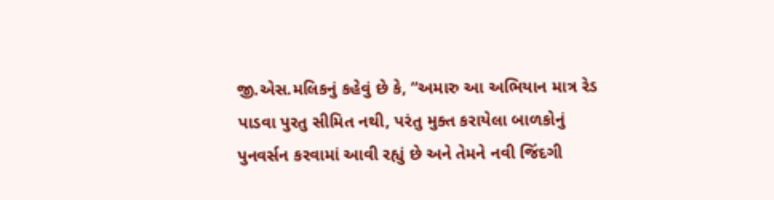જી.એસ.મલિકનું કહેવું છે કે, “અમારુ આ અભિયાન માત્ર રેડ પાડવા પુરતુ સીમિત નથી, પરંતુ મુક્ત કરાયેલા બાળકોનું પુનવર્સન કરવામાં આવી રહ્યું છે અને તેમને નવી જિંદગી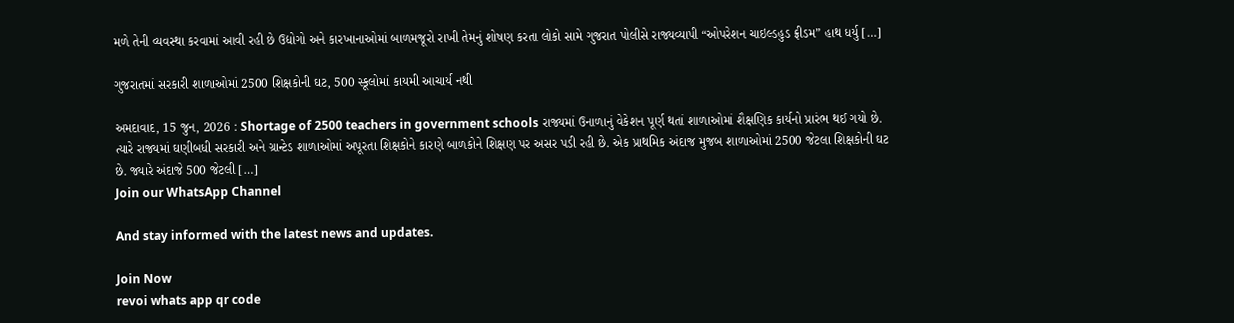મળે તેની વ્યવસ્થા કરવામાં આવી રહી છે ઉદ્યોગો અને કારખાનાઓમાં બાળમજૂરો રાખી તેમનું શોષણ કરતા લોકો સામે ગુજરાત પોલીસે રાજ્યવ્યાપી “ઓપરેશન ચાઇલ્ડહુડ ફ્રીડમ” હાથ ધર્યુ […]

ગુજરાતમાં સરકારી શાળાઓમાં 2500 શિક્ષકોની ઘટ, 500 સ્કૂલોમાં કાયમી આચાર્ય નથી

અમદાવાદ, 15 જુન, 2026 : Shortage of 2500 teachers in government schools રાજ્યમાં ઉનાળાનું વેકેશન પૂર્ણ થતાં શાળાઓમાં શૈક્ષણિક કાર્યનો પ્રારંભ થઈ ગયો છે. ત્યારે રાજ્યમાં ઘણીબધી સરકારી અને ગ્રાન્ટેડ શાળાઓમાં અપૂરતા શિક્ષકોને કારણે બાળકોને શિક્ષણ પર અસર પડી રહી છે. એક પ્રાથમિક અંદાજ મુજબ શાળાઓમાં 2500 જેટલા શિક્ષકોની ઘટ છે. જ્યારે અંદાજે 500 જેટલી […]
Join our WhatsApp Channel

And stay informed with the latest news and updates.

Join Now
revoi whats app qr code